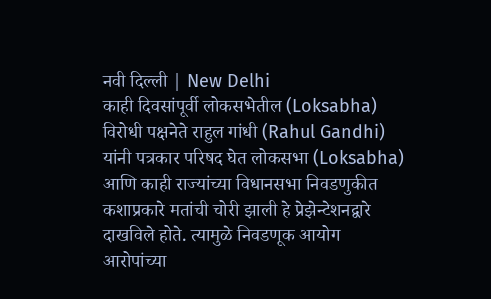नवी दिल्ली | New Delhi
काही दिवसांपूर्वी लोकसभेतील (Loksabha) विरोधी पक्षनेते राहुल गांधी (Rahul Gandhi) यांनी पत्रकार परिषद घेत लोकसभा (Loksabha) आणि काही राज्यांच्या विधानसभा निवडणुकीत कशाप्रकारे मतांची चोरी झाली हे प्रेझेन्टेशनद्वारे दाखविले होते. त्यामुळे निवडणूक आयोग आरोपांच्या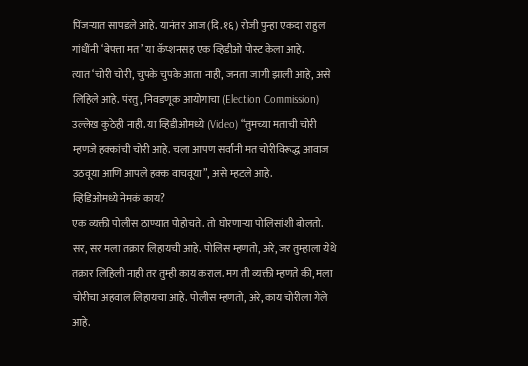पिंजऱ्यात सापडले आहे. यानंतर आज (दि.१६) रोजी पुन्हा एकदा राहुल गांधींनी ‘बेपत्ता मत’ या कॅप्शनसह एक व्हिडीओ पोस्ट केला आहे.
त्यात ‘चोरी चोरी, चुपके चुपके आता नाही, जनता जागी झाली आहे, असे लिहिले आहे. पंरतु, निवडणूक आयोगाचा (Election Commission) उल्लेख कुठेही नाही. या व्हिडीओमध्ये (Video) “तुमच्या मताची चोरी म्हणजे हक्कांची चोरी आहे. चला आपण सर्वांनी मत चोरीविरूद्ध आवाज उठवूया आणि आपले हक्क वाचवूया”, असे म्हटले आहे.
व्हिडिओमध्ये नेमकं काय?
एक व्यक्ती पोलीस ठाण्यात पोहोचते. तो घोरणाऱ्या पोलिसांशी बोलतो. सर, सर मला तक्रार लिहायची आहे. पोलिस म्हणतो, अरे, जर तुम्हाला येथे तक्रार लिहिली नाही तर तुम्ही काय कराल. मग ती व्यक्ती म्हणते की, मला चोरीचा अहवाल लिहायचा आहे. पोलीस म्हणतो, अरे, काय चोरीला गेले आहे.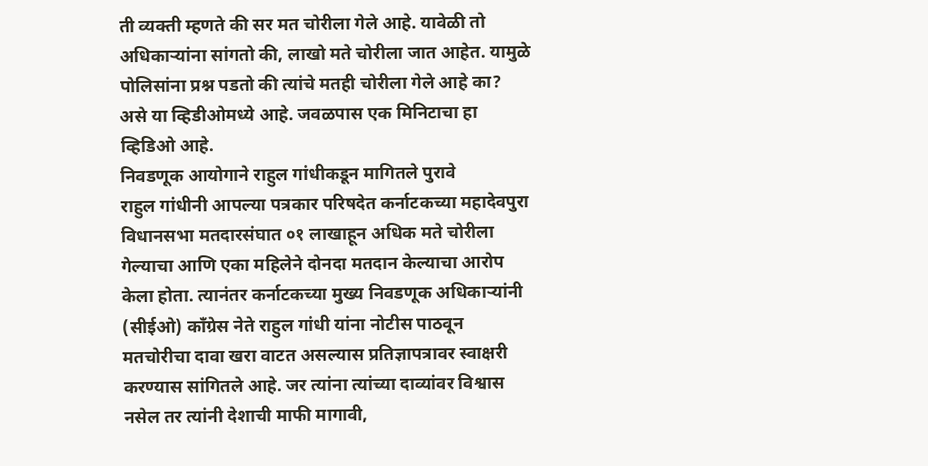ती व्यक्ती म्हणते की सर मत चोरीला गेले आहे. यावेळी तो अधिकाऱ्यांना सांगतो की, लाखो मते चोरीला जात आहेत. यामुळे पोलिसांना प्रश्न पडतो की त्यांचे मतही चोरीला गेले आहे का? असे या व्हिडीओमध्ये आहे. जवळपास एक मिनिटाचा हा व्हिडिओ आहे.
निवडणूक आयोगाने राहुल गांधीकडून मागितले पुरावे
राहुल गांधीनी आपल्या पत्रकार परिषदेत कर्नाटकच्या महादेवपुरा विधानसभा मतदारसंघात ०१ लाखाहून अधिक मते चोरीला गेल्याचा आणि एका महिलेने दोनदा मतदान केल्याचा आरोप केला होता. त्यानंतर कर्नाटकच्या मुख्य निवडणूक अधिकाऱ्यांनी (सीईओ) काँग्रेस नेते राहुल गांधी यांना नोटीस पाठवून मतचोरीचा दावा खरा वाटत असल्यास प्रतिज्ञापत्रावर स्वाक्षरी करण्यास सांगितले आहे. जर त्यांना त्यांच्या दाव्यांवर विश्वास नसेल तर त्यांनी देशाची माफी मागावी,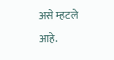असे म्हटले आहे.